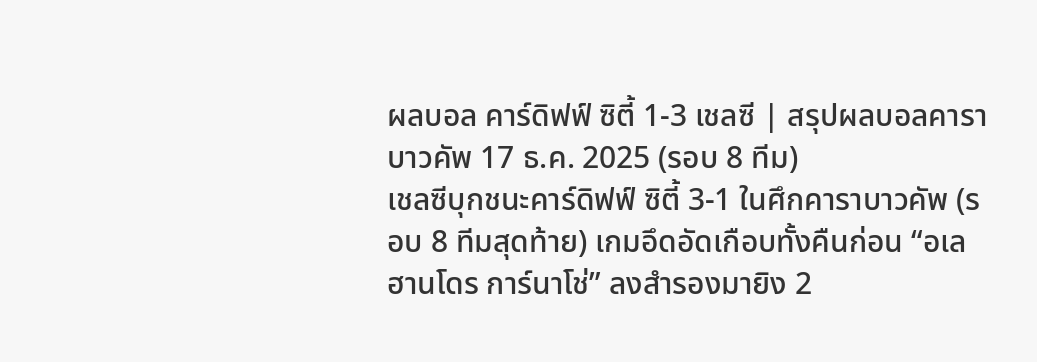ผลบอล คาร์ดิฟฟ์ ซิตี้ 1-3 เชลซี | สรุปผลบอลคาราบาวคัพ 17 ธ.ค. 2025 (รอบ 8 ทีม)
เชลซีบุกชนะคาร์ดิฟฟ์ ซิตี้ 3-1 ในศึกคาราบาวคัพ (รอบ 8 ทีมสุดท้าย) เกมอึดอัดเกือบทั้งคืนก่อน “อเลฮานโดร การ์นาโช่” ลงสำรองมายิง 2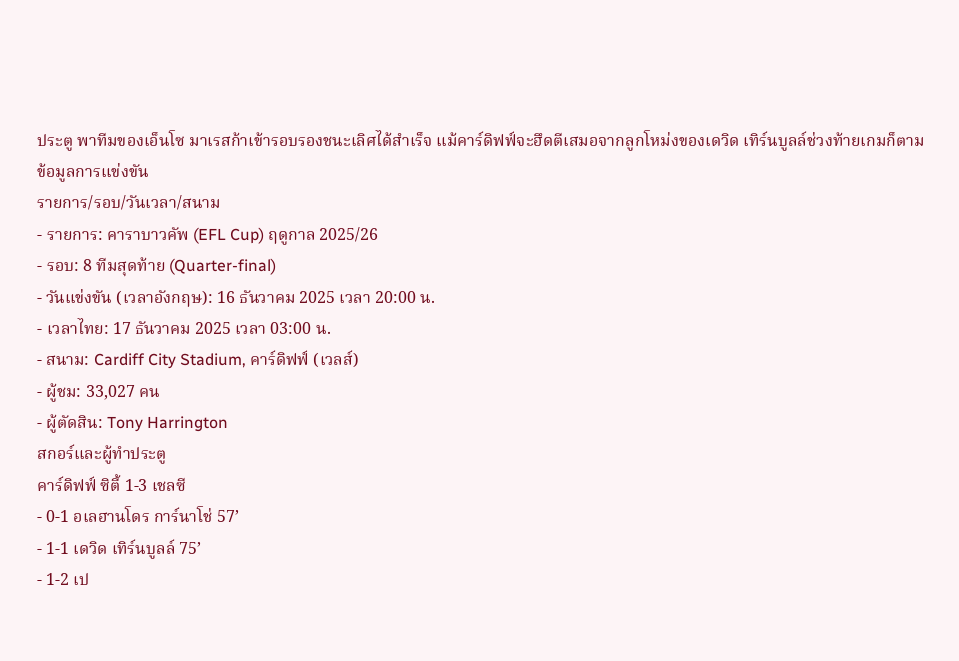ประตู พาทีมของเอ็นโซ มาเรสก้าเข้ารอบรองชนะเลิศได้สำเร็จ แม้คาร์ดิฟฟ์จะฮึดตีเสมอจากลูกโหม่งของเดวิด เทิร์นบูลล์ช่วงท้ายเกมก็ตาม
ข้อมูลการแข่งขัน
รายการ/รอบ/วันเวลา/สนาม
- รายการ: คาราบาวคัพ (EFL Cup) ฤดูกาล 2025/26
- รอบ: 8 ทีมสุดท้าย (Quarter-final)
- วันแข่งขัน (เวลาอังกฤษ): 16 ธันวาคม 2025 เวลา 20:00 น.
- เวลาไทย: 17 ธันวาคม 2025 เวลา 03:00 น.
- สนาม: Cardiff City Stadium, คาร์ดิฟฟ์ (เวลส์)
- ผู้ชม: 33,027 คน
- ผู้ตัดสิน: Tony Harrington
สกอร์และผู้ทำประตู
คาร์ดิฟฟ์ ซิตี้ 1-3 เชลซี
- 0-1 อเลฮานโดร การ์นาโช่ 57’
- 1-1 เดวิด เทิร์นบูลล์ 75’
- 1-2 เป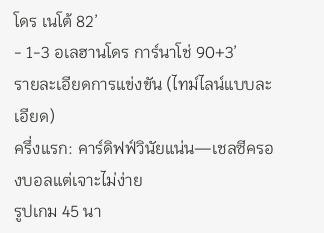โดร เนโต้ 82’
- 1-3 อเลฮานโดร การ์นาโช่ 90+3’
รายละเอียดการแข่งขัน (ไทม์ไลน์แบบละเอียด)
ครึ่งแรก: คาร์ดิฟฟ์วินัยแน่น—เชลซีครองบอลแต่เจาะไม่ง่าย
รูปเกม 45 นา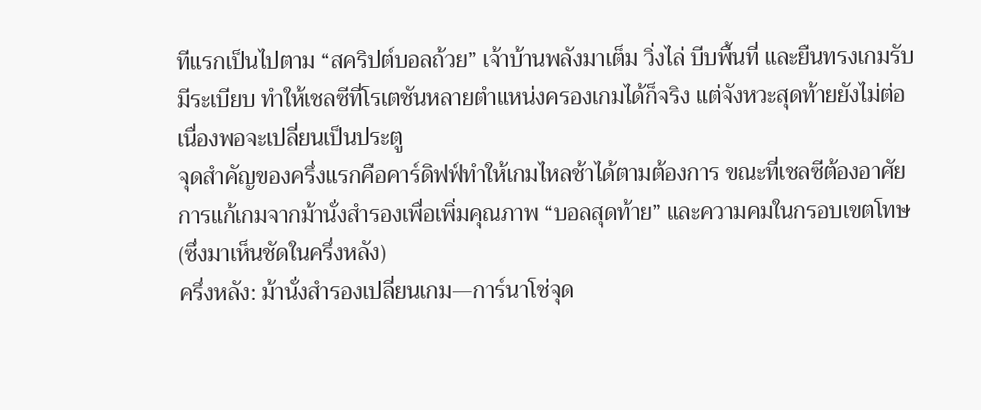ทีแรกเป็นไปตาม “สคริปต์บอลถ้วย” เจ้าบ้านพลังมาเต็ม วิ่งไล่ บีบพื้นที่ และยืนทรงเกมรับมีระเบียบ ทำให้เชลซีที่โรเตชันหลายตำแหน่งครองเกมได้ก็จริง แต่จังหวะสุดท้ายยังไม่ต่อเนื่องพอจะเปลี่ยนเป็นประตู
จุดสำคัญของครึ่งแรกคือคาร์ดิฟฟ์ทำให้เกมไหลช้าได้ตามต้องการ ขณะที่เชลซีต้องอาศัยการแก้เกมจากม้านั่งสำรองเพื่อเพิ่มคุณภาพ “บอลสุดท้าย” และความคมในกรอบเขตโทษ (ซึ่งมาเห็นชัดในครึ่งหลัง)
ครึ่งหลัง: ม้านั่งสำรองเปลี่ยนเกม—การ์นาโช่จุด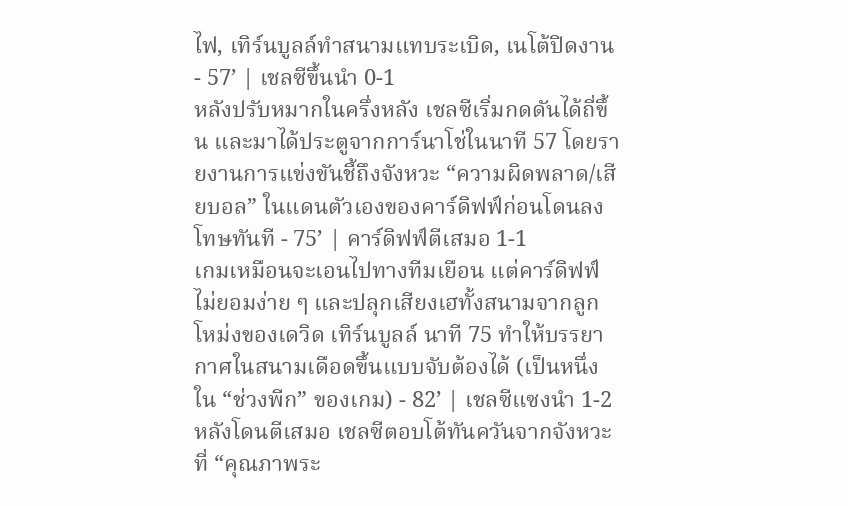ไฟ, เทิร์นบูลล์ทำสนามแทบระเบิด, เนโต้ปิดงาน
- 57’ | เชลซีขึ้นนำ 0-1
หลังปรับหมากในครึ่งหลัง เชลซีเริ่มกดดันได้ถี่ขึ้น และมาได้ประตูจากการ์นาโช่ในนาที 57 โดยรายงานการแข่งขันชี้ถึงจังหวะ “ความผิดพลาด/เสียบอล” ในแดนตัวเองของคาร์ดิฟฟ์ก่อนโดนลงโทษทันที - 75’ | คาร์ดิฟฟ์ตีเสมอ 1-1
เกมเหมือนจะเอนไปทางทีมเยือน แต่คาร์ดิฟฟ์ไม่ยอมง่าย ๆ และปลุกเสียงเฮทั้งสนามจากลูกโหม่งของเดวิด เทิร์นบูลล์ นาที 75 ทำให้บรรยากาศในสนามเดือดขึ้นแบบจับต้องได้ (เป็นหนึ่งใน “ช่วงพีก” ของเกม) - 82’ | เชลซีแซงนำ 1-2
หลังโดนตีเสมอ เชลซีตอบโต้ทันควันจากจังหวะที่ “คุณภาพระ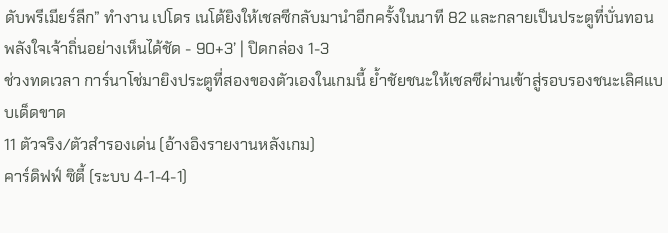ดับพรีเมียร์ลีก” ทำงาน เปโดร เนโต้ยิงให้เชลซีกลับมานำอีกครั้งในนาที 82 และกลายเป็นประตูที่บั่นทอนพลังใจเจ้าถิ่นอย่างเห็นได้ชัด - 90+3’ | ปิดกล่อง 1-3
ช่วงทดเวลา การ์นาโช่มายิงประตูที่สองของตัวเองในเกมนี้ ย้ำชัยชนะให้เชลซีผ่านเข้าสู่รอบรองชนะเลิศแบบเด็ดขาด
11 ตัวจริง/ตัวสำรองเด่น (อ้างอิงรายงานหลังเกม)
คาร์ดิฟฟ์ ซิตี้ (ระบบ 4-1-4-1)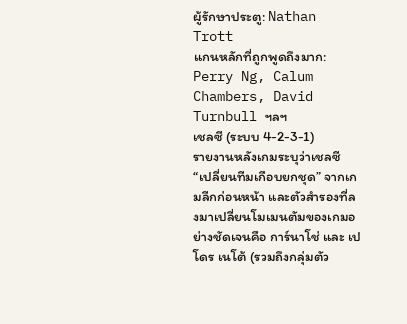ผู้รักษาประตู: Nathan Trott
แกนหลักที่ถูกพูดถึงมาก: Perry Ng, Calum Chambers, David Turnbull ฯลฯ
เชลซี (ระบบ 4-2-3-1)
รายงานหลังเกมระบุว่าเชลซี “เปลี่ยนทีมเกือบยกชุด” จากเกมลีกก่อนหน้า และตัวสำรองที่ลงมาเปลี่ยนโมเมนตัมของเกมอย่างชัดเจนคือ การ์นาโช่ และ เปโดร เนโต้ (รวมถึงกลุ่มตัว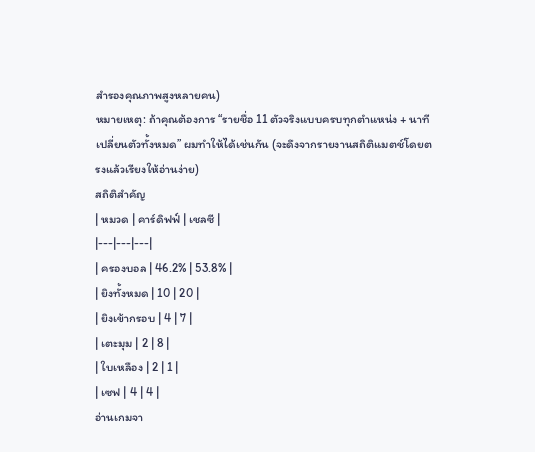สำรองคุณภาพสูงหลายคน)
หมายเหตุ: ถ้าคุณต้องการ “รายชื่อ 11 ตัวจริงแบบครบทุกตำแหน่ง + นาทีเปลี่ยนตัวทั้งหมด” ผมทำให้ได้เช่นกัน (จะดึงจากรายงานสถิติแมตช์โดยตรงแล้วเรียงให้อ่านง่าย)
สถิติสำคัญ
| หมวด | คาร์ดิฟฟ์ | เชลซี |
|---|---|---|
| ครองบอล | 46.2% | 53.8% |
| ยิงทั้งหมด | 10 | 20 |
| ยิงเข้ากรอบ | 4 | 7 |
| เตะมุม | 2 | 8 |
| ใบเหลือง | 2 | 1 |
| เซฟ | 4 | 4 |
อ่านเกมจา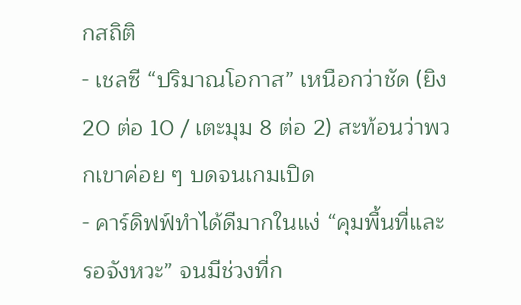กสถิติ
- เชลซี “ปริมาณโอกาส” เหนือกว่าชัด (ยิง 20 ต่อ 10 / เตะมุม 8 ต่อ 2) สะท้อนว่าพวกเขาค่อย ๆ บดจนเกมเปิด
- คาร์ดิฟฟ์ทำได้ดีมากในแง่ “คุมพื้นที่และรอจังหวะ” จนมีช่วงที่ก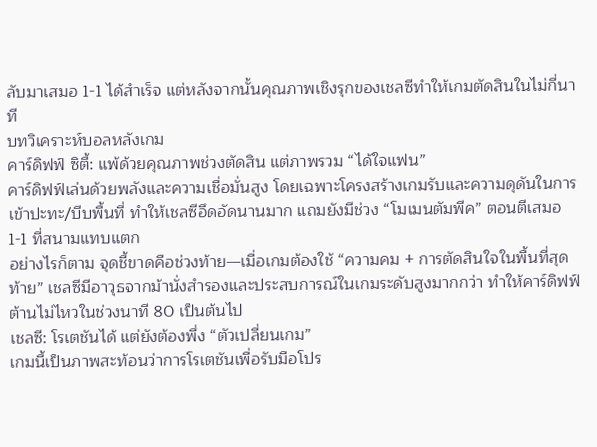ลับมาเสมอ 1-1 ได้สำเร็จ แต่หลังจากนั้นคุณภาพเชิงรุกของเชลซีทำให้เกมตัดสินในไม่กี่นาที
บทวิเคราะห์บอลหลังเกม
คาร์ดิฟฟ์ ซิตี้: แพ้ด้วยคุณภาพช่วงตัดสิน แต่ภาพรวม “ได้ใจแฟน”
คาร์ดิฟฟ์เล่นด้วยพลังและความเชื่อมั่นสูง โดยเฉพาะโครงสร้างเกมรับและความดุดันในการเข้าปะทะ/บีบพื้นที่ ทำให้เชลซีอึดอัดนานมาก แถมยังมีช่วง “โมเมนตัมพีค” ตอนตีเสมอ 1-1 ที่สนามแทบแตก
อย่างไรก็ตาม จุดชี้ขาดคือช่วงท้าย—เมื่อเกมต้องใช้ “ความคม + การตัดสินใจในพื้นที่สุดท้าย” เชลซีมีอาวุธจากม้านั่งสำรองและประสบการณ์ในเกมระดับสูงมากกว่า ทำให้คาร์ดิฟฟ์ต้านไม่ไหวในช่วงนาที 80 เป็นต้นไป
เชลซี: โรเตชันได้ แต่ยังต้องพึ่ง “ตัวเปลี่ยนเกม”
เกมนี้เป็นภาพสะท้อนว่าการโรเตชันเพื่อรับมือโปร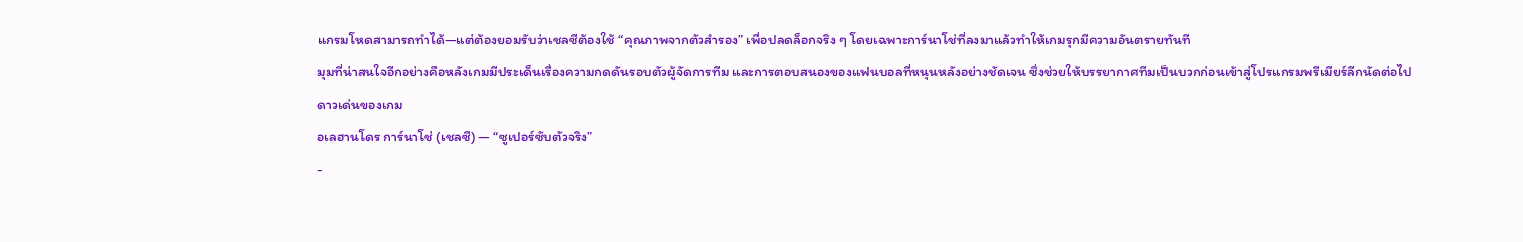แกรมโหดสามารถทำได้—แต่ต้องยอมรับว่าเชลซีต้องใช้ “คุณภาพจากตัวสำรอง” เพื่อปลดล็อกจริง ๆ โดยเฉพาะการ์นาโช่ที่ลงมาแล้วทำให้เกมรุกมีความอันตรายทันที
มุมที่น่าสนใจอีกอย่างคือหลังเกมมีประเด็นเรื่องความกดดันรอบตัวผู้จัดการทีม และการตอบสนองของแฟนบอลที่หนุนหลังอย่างชัดเจน ซึ่งช่วยให้บรรยากาศทีมเป็นบวกก่อนเข้าสู่โปรแกรมพรีเมียร์ลีกนัดต่อไป
ดาวเด่นของเกม
อเลฮานโดร การ์นาโช่ (เชลซี) — “ซูเปอร์ซับตัวจริง”
-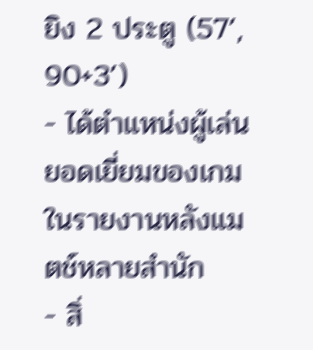ยิง 2 ประตู (57’, 90+3’)
- ได้ตำแหน่งผู้เล่นยอดเยี่ยมของเกมในรายงานหลังแมตช์หลายสำนัก
- สิ่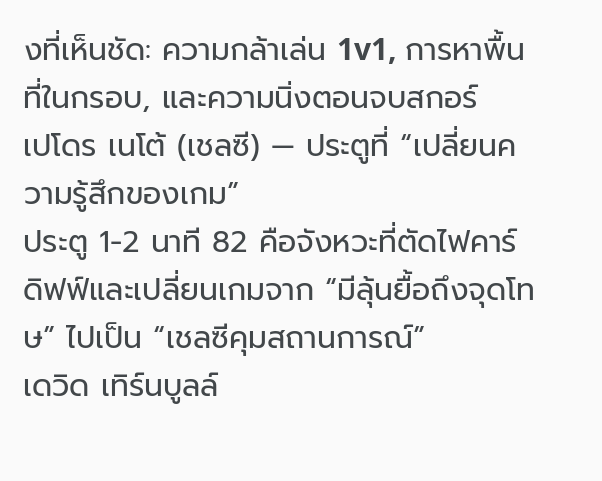งที่เห็นชัด: ความกล้าเล่น 1v1, การหาพื้นที่ในกรอบ, และความนิ่งตอนจบสกอร์
เปโดร เนโต้ (เชลซี) — ประตูที่ “เปลี่ยนความรู้สึกของเกม”
ประตู 1-2 นาที 82 คือจังหวะที่ตัดไฟคาร์ดิฟฟ์และเปลี่ยนเกมจาก “มีลุ้นยื้อถึงจุดโทษ” ไปเป็น “เชลซีคุมสถานการณ์”
เดวิด เทิร์นบูลล์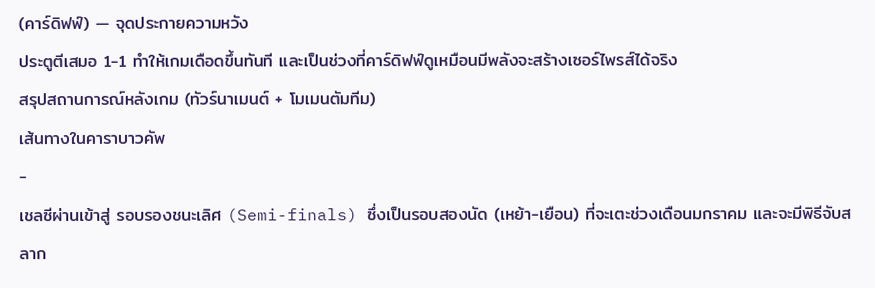(คาร์ดิฟฟ์) — จุดประกายความหวัง
ประตูตีเสมอ 1-1 ทำให้เกมเดือดขึ้นทันที และเป็นช่วงที่คาร์ดิฟฟ์ดูเหมือนมีพลังจะสร้างเซอร์ไพรส์ได้จริง
สรุปสถานการณ์หลังเกม (ทัวร์นาเมนต์ + โมเมนตัมทีม)
เส้นทางในคาราบาวคัพ
-
เชลซีผ่านเข้าสู่ รอบรองชนะเลิศ (Semi-finals) ซึ่งเป็นรอบสองนัด (เหย้า-เยือน) ที่จะเตะช่วงเดือนมกราคม และจะมีพิธีจับสลาก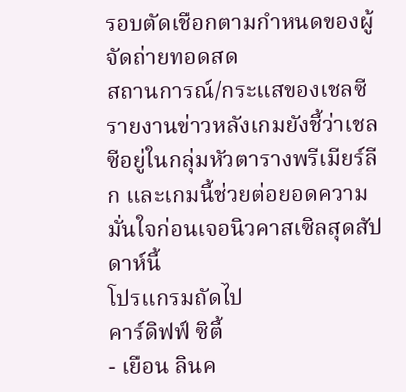รอบตัดเชือกตามกำหนดของผู้จัดถ่ายทอดสด
สถานการณ์/กระแสของเชลซี
รายงานข่าวหลังเกมยังชี้ว่าเชลซีอยู่ในกลุ่มหัวตารางพรีเมียร์ลีก และเกมนี้ช่วยต่อยอดความมั่นใจก่อนเจอนิวคาสเซิลสุดสัปดาห์นี้
โปรแกรมถัดไป
คาร์ดิฟฟ์ ซิตี้
- เยือน ลินค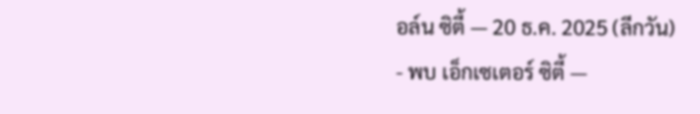อล์น ซิตี้ — 20 ธ.ค. 2025 (ลีกวัน)
- พบ เอ็กเซเตอร์ ซิตี้ —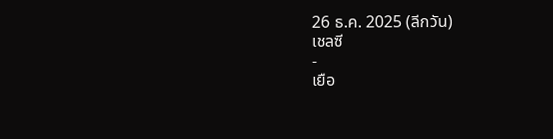26 ธ.ค. 2025 (ลีกวัน)
เชลซี
-
เยือ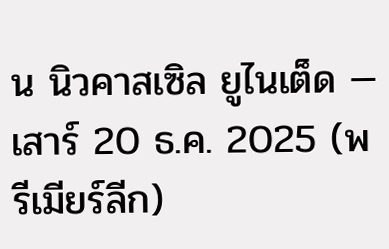น นิวคาสเซิล ยูไนเต็ด — เสาร์ 20 ธ.ค. 2025 (พรีเมียร์ลีก)